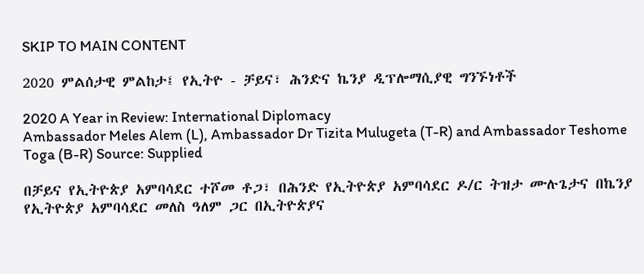SKIP TO MAIN CONTENT

2020 ምልሰታዊ ምልከታ፤ የኢትዮ - ቻይና፣ ሕንድና ኬንያ ዲፕሎማሲያዊ ግንኙነቶች

2020 A Year in Review: International Diplomacy
Ambassador Meles Alem (L), Ambassador Dr Tizita Mulugeta (T-R) and Ambassador Teshome Toga (B-R) Source: Supplied

በቻይና የኢትዮጵያ አምባሳደር ተሾመ ቶጋ፣ በሕንድ የኢትዮጵያ አምባሳደር ዶ/ር ትዝታ ሙሉጌታና በኬንያ የኢትዮጵያ አምባሳደር መለስ ዓለም ጋር በኢትዮጵያና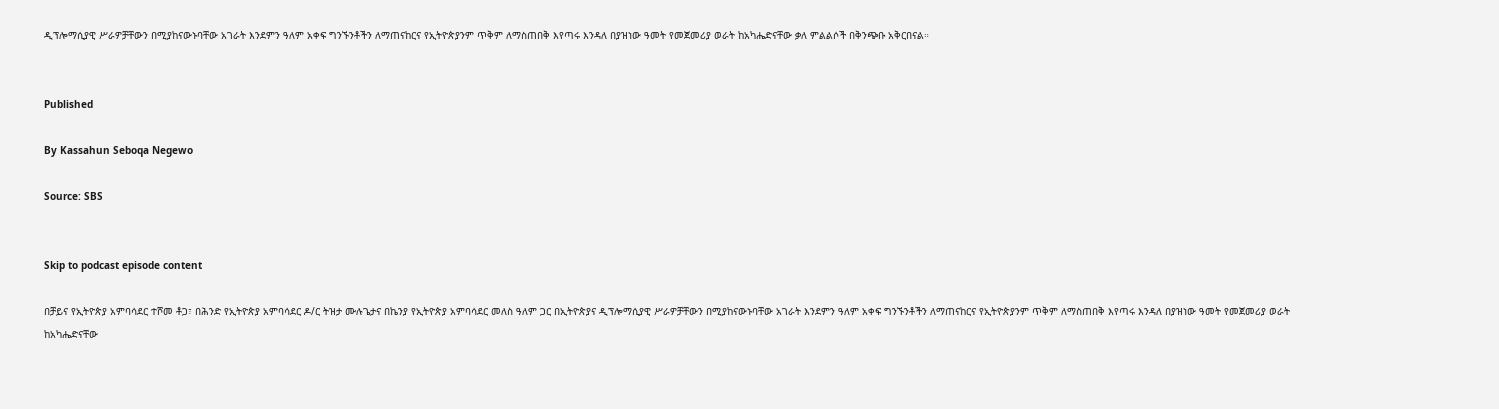ዲፕሎማሲያዊ ሥራዎቻቸውን በሚያከናውኑባቸው አገራት እንደምን ዓለም አቀፍ ግንኙንቶችን ለማጠናከርና የኢትዮጵያንም ጥቅም ለማስጠበቅ እየጣሩ እንዳለ በያዝነው ዓመት የመጀመሪያ ወራት ከአካሔድናቸው ቃለ ምልልሶች በቅንጭቡ አቅርበናል።


Published

By Kassahun Seboqa Negewo

Source: SBS


Skip to podcast episode content

በቻይና የኢትዮጵያ አምባሳደር ተሾመ ቶጋ፣ በሕንድ የኢትዮጵያ አምባሳደር ዶ/ር ትዝታ ሙሉጌታና በኬንያ የኢትዮጵያ አምባሳደር መለስ ዓለም ጋር በኢትዮጵያና ዲፕሎማሲያዊ ሥራዎቻቸውን በሚያከናውኑባቸው አገራት እንደምን ዓለም አቀፍ ግንኙንቶችን ለማጠናከርና የኢትዮጵያንም ጥቅም ለማስጠበቅ እየጣሩ እንዳለ በያዝነው ዓመት የመጀመሪያ ወራት ከአካሔድናቸው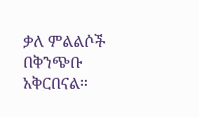ቃለ ምልልሶች በቅንጭቡ አቅርበናል።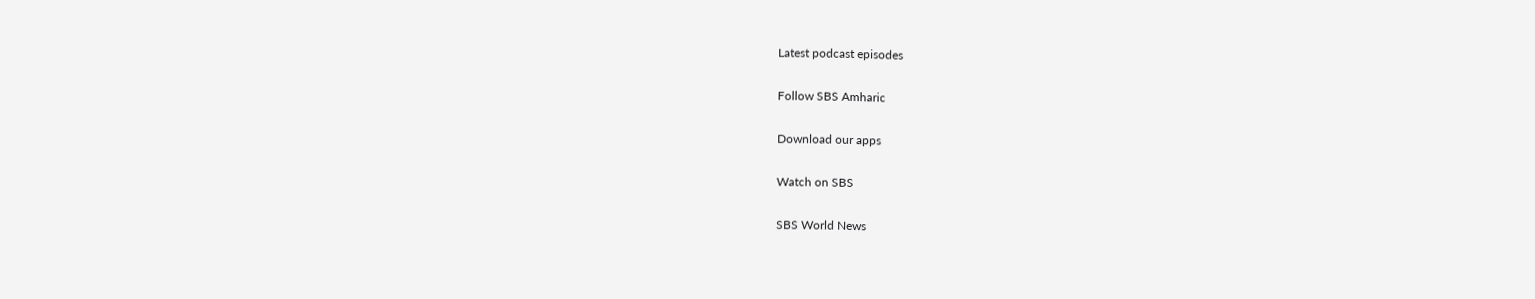Latest podcast episodes

Follow SBS Amharic

Download our apps

Watch on SBS

SBS World News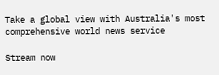Take a global view with Australia's most comprehensive world news service

Stream now